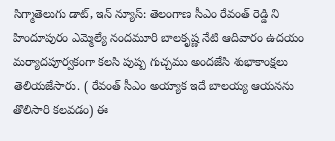సిగ్మాతెలుగు డాట్, ఇన్ న్యూస్: తెలంగాణ సీఎం రేవంత్ రెడ్డి ని హిందూపురం ఎమ్మెల్యే నందమూరి బాలకృష్ణ నేటి ఆదివారం ఉదయం మర్యాదపూర్వకంగా కలసి పుష్ప గుచ్చము అందజేసి శుభాకాంక్షలు తెలియజేసారు. ( రేవంత్ సీఎం అయ్యాక ఇదే బాలయ్య ఆయనను తొలిసారి కలవడం) ఈ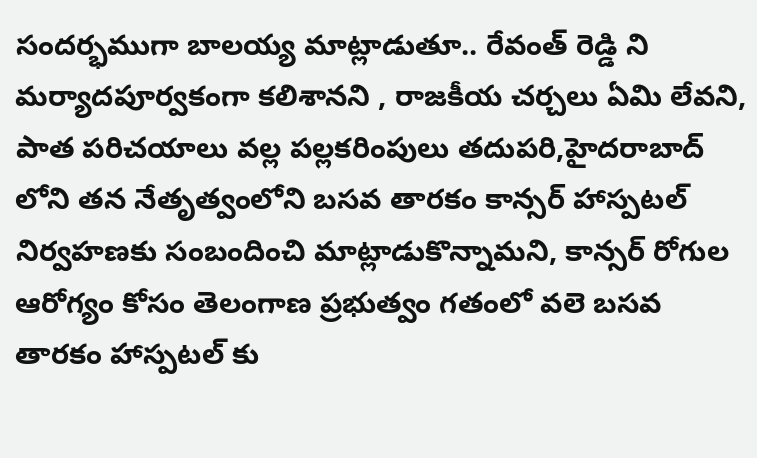సందర్భముగా బాలయ్య మాట్లాడుతూ.. రేవంత్ రెడ్డి ని మర్యాదపూర్వకంగా కలిశానని , రాజకీయ చర్చలు ఏమి లేవని, పాత పరిచయాలు వల్ల పల్లకరింపులు తదుపరి,హైదరాబాద్ లోని తన నేతృత్వంలోని బసవ తారకం కాన్సర్ హాస్పటల్ నిర్వహణకు సంబందించి మాట్లాడుకొన్నామని, కాన్సర్ రోగుల ఆరోగ్యం కోసం తెలంగాణ ప్రభుత్వం గతంలో వలె బసవ తారకం హాస్పటల్ కు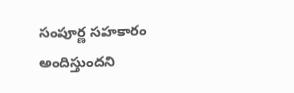సంపూర్ణ సహకారం అందిస్తుందని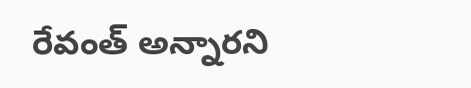రేవంత్ అన్నారని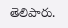తెలిపారు.